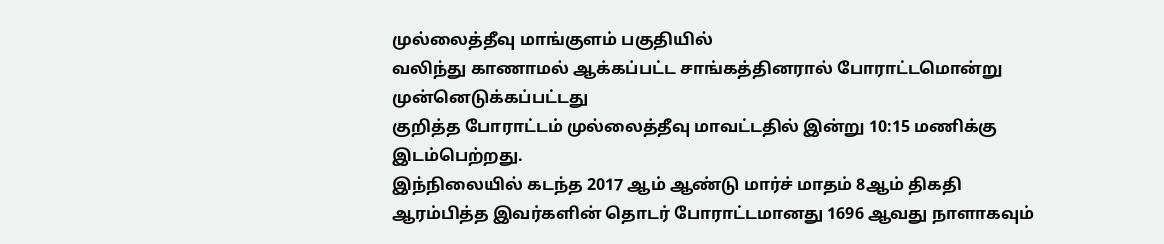முல்லைத்தீவு மாங்குளம் பகுதியில்
வலிந்து காணாமல் ஆக்கப்பட்ட சாங்கத்தினரால் போராட்டமொன்று
முன்னெடுக்கப்பட்டது
குறித்த போராட்டம் முல்லைத்தீவு மாவட்டதில் இன்று 10:15 மணிக்கு இடம்பெற்றது.
இந்நிலையில் கடந்த 2017 ஆம் ஆண்டு மார்ச் மாதம் 8ஆம் திகதி ஆரம்பித்த இவர்களின் தொடர் போராட்டமானது 1696 ஆவது நாளாகவும்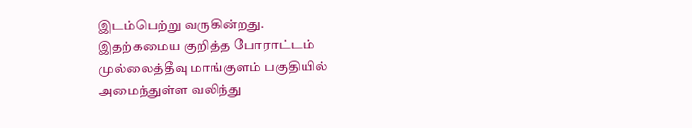இடம்பெற்று வருகின்றது.
இதற்கமைய குறித்த போராட்டம் முல்லைத்தீவு மாங்குளம் பகுதியில் அமைந்துள்ள வலிந்து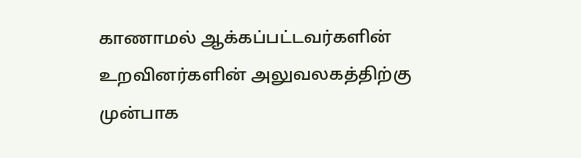காணாமல் ஆக்கப்பட்டவர்களின் உறவினர்களின் அலுவலகத்திற்கு முன்பாக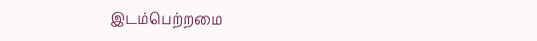இடம்பெற்றமை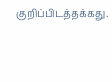குறிப்பிடத்தக்கது.